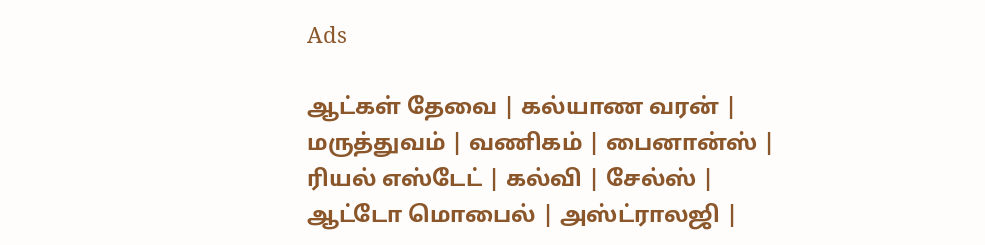Ads

ஆட்கள் தேவை | கல்யாண வரன் | மருத்துவம் | வணிகம் | பைனான்ஸ் | ரியல் எஸ்டேட் | கல்வி | சேல்ஸ் | ஆட்டோ மொபைல் | அஸ்ட்ராலஜி |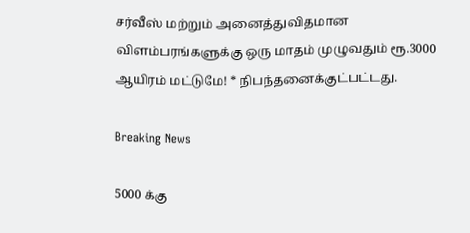சர்வீஸ் மற்றும் அனைத்துவிதமான விளம்பரங்களுக்கு ஒரு மாதம் முழுவதும் ரூ.3000 ஆயிரம் மட்டுமே! * நிபந்தனைக்குட்பட்டது.

Breaking News

5000 க்கு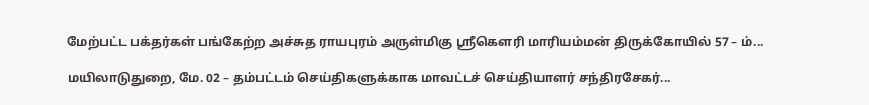மேற்பட்ட பக்தர்கள் பங்கேற்ற அச்சுத ராயபுரம் அருள்மிகு ஸ்ரீகௌரி மாரியம்மன் திருக்கோயில் 57 – ம்...

மயிலாடுதுறை, மே. 02 – தம்பட்டம் செய்திகளுக்காக மாவட்டச் செய்தியாளர் சந்திரசேகர்...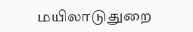மயிலாடுதுறை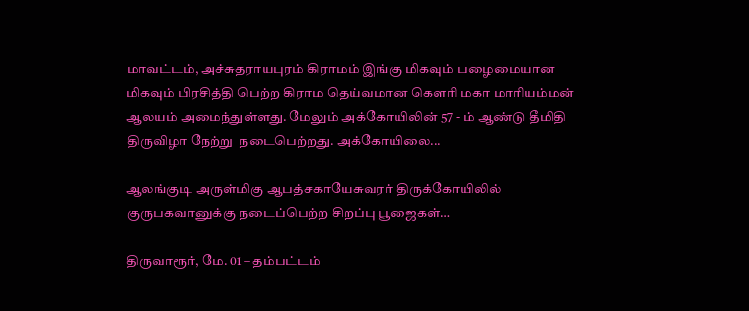மாவட்டம், அச்சுதராயபுரம் கிராமம் இங்கு மிகவும் பழைமையான மிகவும் பிரசித்தி பெற்ற கிராம தெய்வமான கெளரி மகா மாரியம்மன் ஆலயம் அமைந்துள்ளது. மேலும் அக்கோயிலின் 57 - ம் ஆண்டு தீமிதி திருவிழா நேற்று  நடைபெற்றது. அக்கோயிலை...

ஆலங்குடி அருள்மிகு ஆபத்சகாயேசுவரர் திருக்கோயிலில் குருபகவானுக்கு நடைப்பெற்ற சிறப்பு பூஜைகள்…

திருவாரூர், மே. 01 – தம்பட்டம்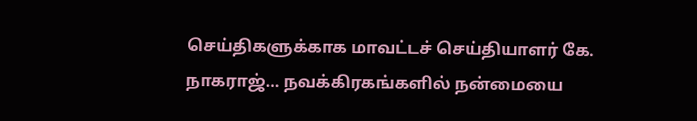செய்திகளுக்காக மாவட்டச் செய்தியாளர் கே. நாகராஜ்… நவக்கிரகங்களில் நன்மையை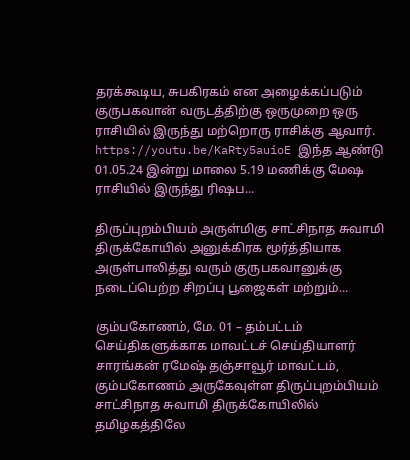தரக்கூடிய, சுபகிரகம் என அழைக்கப்படும் குருபகவான் வருடத்திற்கு ஒருமுறை ஒரு ராசியில் இருந்து மற்றொரு ராசிக்கு ஆவார். https://youtu.be/KaRty5auioE இந்த ஆண்டு 01.05.24 இன்று மாலை 5.19 மணிக்கு மேஷ ராசியில் இருந்து ரிஷப...

திருப்புறம்பியம் அருள்மிகு சாட்சிநாத சுவாமி திருக்கோயில் அனுக்கிரக மூர்த்தியாக அருள்பாலித்து வரும் குருபகவானுக்கு நடைப்பெற்ற சிறப்பு பூஜைகள் மற்றும்...

கும்பகோணம், மே. 01 – தம்பட்டம் செய்திகளுக்காக மாவட்டச் செய்தியாளர் சாரங்கன் ரமேஷ் தஞ்சாவூர் மாவட்டம், கும்பகோணம் அருகேவுள்ள திருப்புறம்பியம் சாட்சிநாத சுவாமி திருக்கோயிலில் தமிழகத்திலே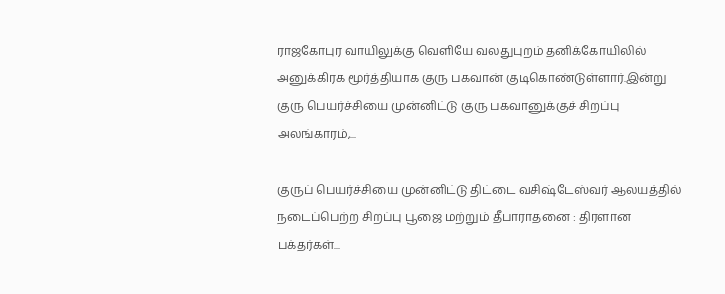ராஜகோபுர வாயிலுக்கு வெளியே வலதுபுறம் தனிக்கோயிலில் அனுக்கிரக மூர்த்தியாக குரு பகவான் குடிகொண்டுள்ளார்.இன்று குரு பெயர்ச்சியை முன்னிட்டு குரு பகவானுக்குச் சிறப்பு அலங்காரம்,...

குருப் பெயர்ச்சியை முன்னிட்டு திட்டை வசிஷ்டேஸ்வர் ஆலயத்தில் நடைப்பெற்ற சிறப்பு பூஜை மற்றும் தீபாராதனை : திரளான பக்தர்கள்...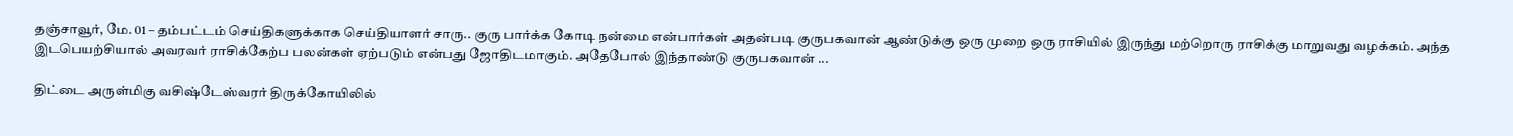தஞ்சாவூர், மே. 01 – தம்பட்டம் செய்திகளுக்காக செய்தியாளர் சாரு.. குரு பார்க்க கோடி நன்மை என்பார்கள் அதன்படி குருபகவான் ஆண்டுக்கு ஒரு முறை ஒரு ராசியில் இருந்து மற்றொரு ராசிக்கு மாறுவது வழக்கம். அந்த இடபெயற்சியால் அவரவர் ராசிக்கேற்ப பலன்கள் ஏற்படும் என்பது ஜோதிடமாகும். அதேபோல் இந்தாண்டு குருபகவான் ...

திட்டை அருள்மிகு வசிஷ்டேஸ்வரர் திருக்கோயிலில்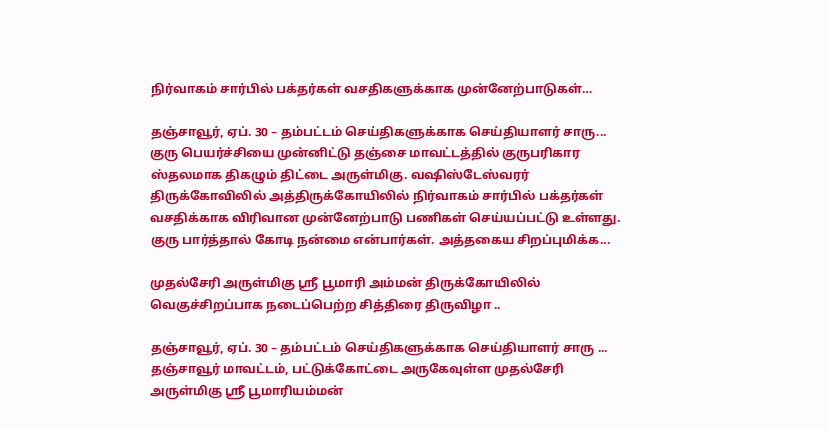நிர்வாகம் சார்பில் பக்தர்கள் வசதிகளுக்காக முன்னேற்பாடுகள்…

தஞ்சாவூர், ஏப். 30 – தம்பட்டம் செய்திகளுக்காக செய்தியாளர் சாரு... குரு பெயர்ச்சியை முன்னிட்டு தஞ்சை மாவட்டத்தில் குருபரிகார ஸ்தலமாக திகழும் திட்டை அருள்மிகு. வஷிஸ்டேஸ்வரர் திருக்கோவிலில் அத்திருக்கோயிலில் நிர்வாகம் சார்பில் பக்தர்கள் வசதிக்காக விரிவான முன்னேற்பாடு பணிகள் செய்யப்பட்டு உள்ளது. குரு பார்த்தால் கோடி நன்மை என்பார்கள். அத்தகைய சிறப்புமிக்க...

முதல்சேரி அருள்மிகு ஸ்ரீ பூமாரி அம்மன் திருக்கோயிலில் வெகுச்சிறப்பாக நடைப்பெற்ற சித்திரை திருவிழா ..

தஞ்சாவூர், ஏப். 30 – தம்பட்டம் செய்திகளுக்காக செய்தியாளர் சாரு ... தஞ்சாவூர் மாவட்டம், பட்டுக்கோட்டை அருகேவுள்ள முதல்சேரி அருள்மிகு ஸ்ரீ பூமாரியம்மன்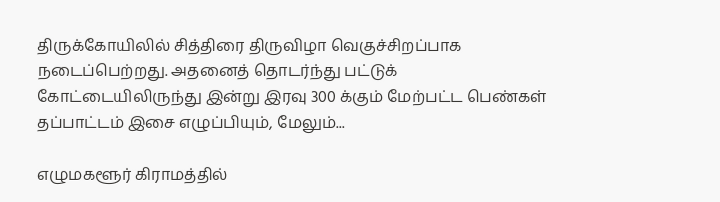திருக்கோயிலில் சித்திரை திருவிழா வெகுச்சிறப்பாக நடைப்பெற்றது. அதனைத் தொடர்ந்து பட்டுக் கோட்டையிலிருந்து இன்று இரவு 300 க்கும் மேற்பட்ட பெண்கள் தப்பாட்டம் இசை எழுப்பியும், மேலும்...

எழுமகளூர் கிராமத்தில்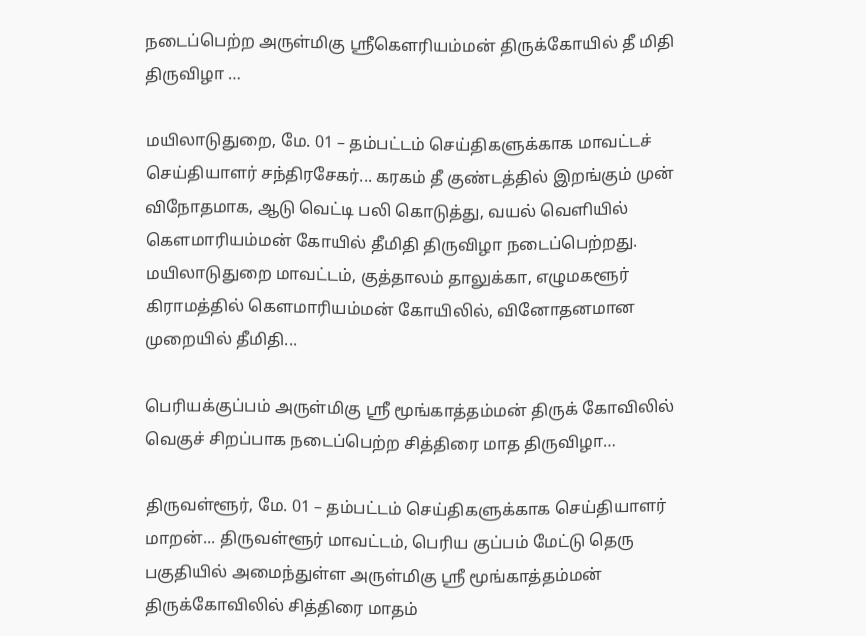நடைப்பெற்ற அருள்மிகு ஸ்ரீகௌரியம்மன் திருக்கோயில் தீ மிதி திருவிழா …

மயிலாடுதுறை, மே. 01 – தம்பட்டம் செய்திகளுக்காக மாவட்டச் செய்தியாளர் சந்திரசேகர்... கரகம் தீ குண்டத்தில் இறங்கும் முன் விநோதமாக, ஆடு வெட்டி பலி கொடுத்து, வயல் வெளியில் கௌமாரியம்மன் கோயில் தீமிதி திருவிழா நடைப்பெற்றது. மயிலாடுதுறை மாவட்டம், குத்தாலம் தாலுக்கா, எழுமகளூர் கிராமத்தில் கௌமாரியம்மன் கோயிலில், வினோதனமான முறையில் தீமிதி...

பெரியக்குப்பம் அருள்மிகு ஸ்ரீ மூங்காத்தம்மன் திருக் கோவிலில் வெகுச் சிறப்பாக நடைப்பெற்ற சித்திரை மாத திருவிழா…

திருவள்ளூர், மே. 01 – தம்பட்டம் செய்திகளுக்காக செய்தியாளர் மாறன்... திருவள்ளூர் மாவட்டம், பெரிய குப்பம் மேட்டு தெரு பகுதியில் அமைந்துள்ள அருள்மிகு ஸ்ரீ மூங்காத்தம்மன்  திருக்கோவிலில் சித்திரை மாதம்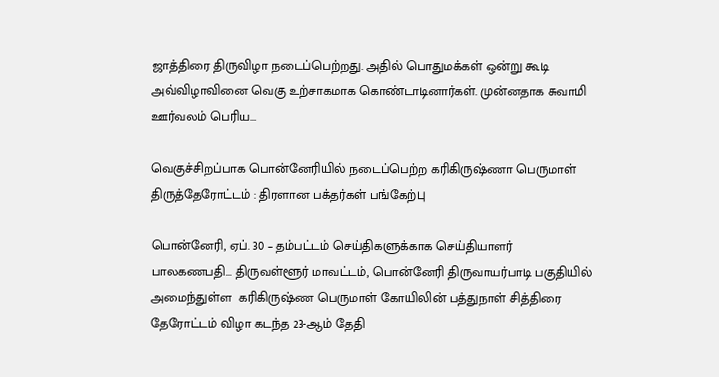ஜாத்திரை திருவிழா நடைப்பெற்றது. அதில் பொதுமக்கள் ஒன்று கூடி அவ்விழாவினை வெகு உற்சாகமாக கொண்டாடினார்கள். முன்னதாக சுவாமி ஊர்வலம் பெரிய...

வெகுச்சிறப்பாக பொன்னேரியில் நடைப்பெற்ற கரிகிருஷ்ணா பெருமாள் திருத்தேரோட்டம் : திரளான பக்தர்கள் பங்கேற்பு

பொன்னேரி, ஏப். 30 – தம்பட்டம் செய்திகளுக்காக செய்தியாளர் பாலகணபதி... திருவள்ளூர் மாவட்டம், பொன்னேரி திருவாயர்பாடி பகுதியில் அமைந்துள்ள  கரிகிருஷ்ண பெருமாள் கோயிலின் பத்துநாள் சித்திரை தேரோட்டம் விழா கடந்த 23-ஆம் தேதி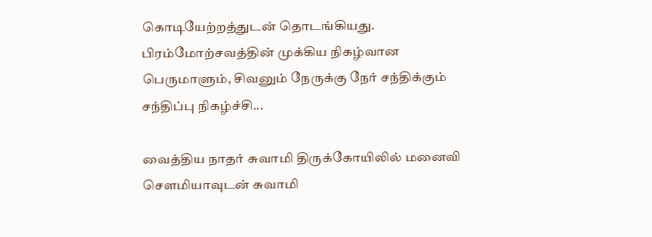கொடியேற்றத்துடன் தொடங்கியது. பிரம்மோற்சவத்தின் முக்கிய நிகழ்வான பெருமாளும், சிவனும் நேருக்கு நேர் சந்திக்கும் சந்திப்பு நிகழ்ச்சி...

வைத்திய நாதர் சுவாமி திருக்கோயிலில் மனைவி சௌமியாவுடன் சுவாமி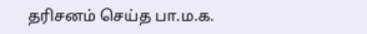தரிசனம் செய்த பா.ம.க.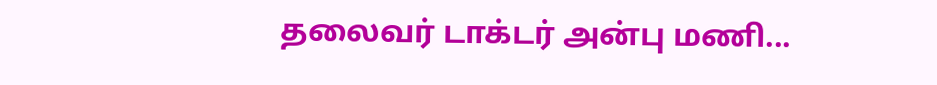தலைவர் டாக்டர் அன்பு மணி...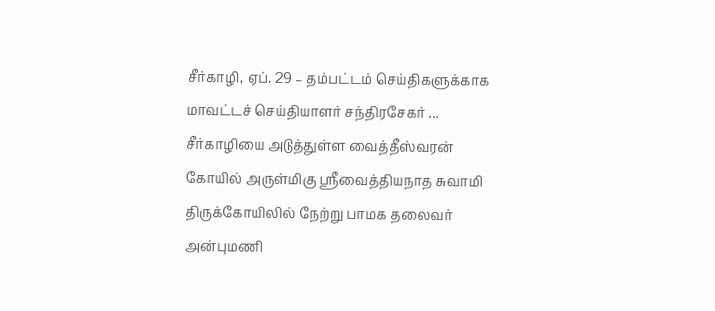சீர்காழி, ஏப். 29 – தம்பட்டம் செய்திகளுக்காக மாவட்டச் செய்தியாளர் சந்திரசேகர் ... சீர்காழியை அடுத்துள்ள வைத்தீஸ்வரன் கோயில் அருள்மிகு ஸ்ரீவைத்தியநாத சுவாமி திருக்கோயிலில் நேற்று பாமக தலைவர் அன்புமணி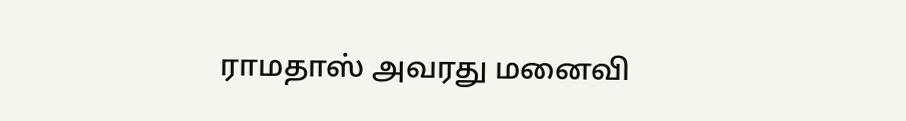ராமதாஸ் அவரது மனைவி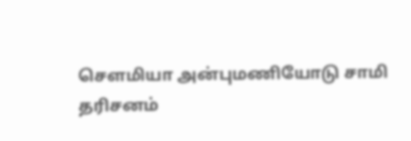சௌமியா அன்புமணியோடு சாமி தரிசனம்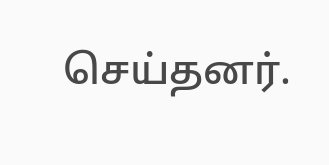செய்தனர்.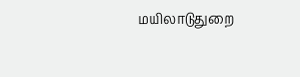மயிலாடுதுறை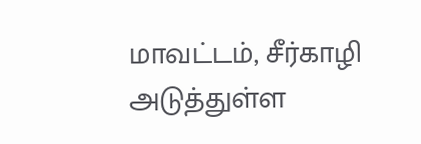மாவட்டம், சீர்காழி அடுத்துள்ள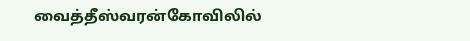வைத்தீஸ்வரன்கோவிலில்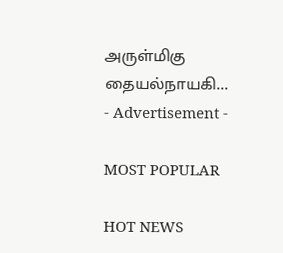அருள்மிகு தையல்நாயகி...
- Advertisement -

MOST POPULAR

HOT NEWS